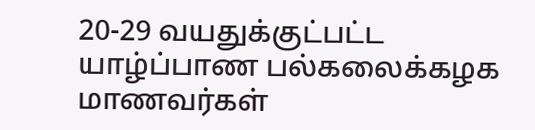20-29 வயதுக்குட்பட்ட யாழ்ப்பாண பல்கலைக்கழக மாணவர்கள்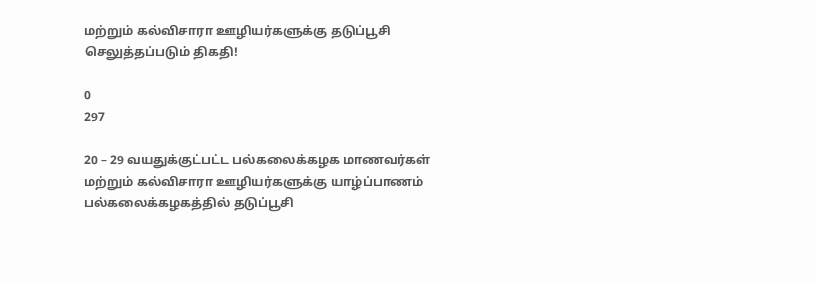மற்றும் கல்விசாரா ஊழியர்களுக்கு தடுப்பூசி செலுத்தப்படும் திகதி!

0
297

20 – 29 வயதுக்குட்பட்ட பல்கலைக்கழக மாணவர்கள் மற்றும் கல்விசாரா ஊழியர்களுக்கு யாழ்ப்பாணம் பல்கலைக்கழகத்தில் தடுப்பூசி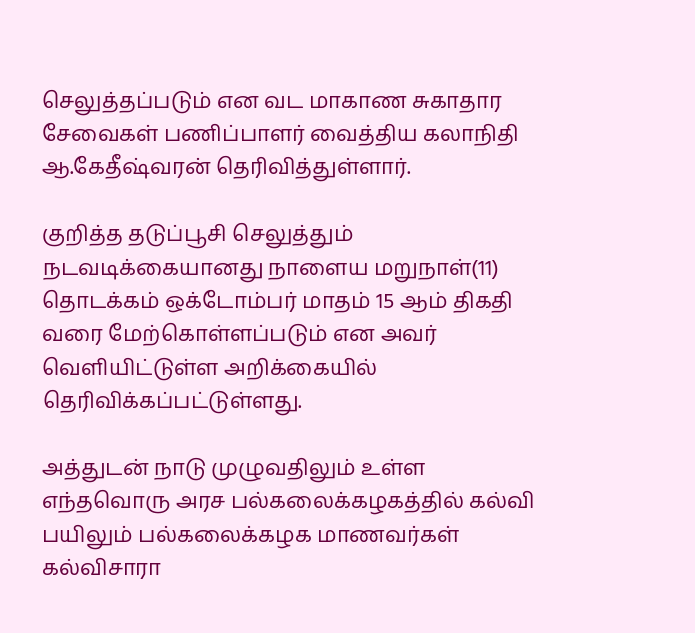செலுத்தப்படும் என வட மாகாண சுகாதார சேவைகள் பணிப்பாளர் வைத்திய கலாநிதி ஆ.கேதீஷ்வரன் தெரிவித்துள்ளார்.

குறித்த தடுப்பூசி செலுத்தும் நடவடிக்கையானது நாளைய மறுநாள்(11) தொடக்கம் ஒக்டோம்பர் மாதம் 15 ஆம் திகதி வரை மேற்கொள்ளப்படும் என அவர் வெளியிட்டுள்ள அறிக்கையில் தெரிவிக்கப்பட்டுள்ளது.

அத்துடன் நாடு முழுவதிலும் உள்ள எந்தவொரு அரச பல்கலைக்கழகத்தில் கல்வி பயிலும் பல்கலைக்கழக மாணவர்கள் கல்விசாரா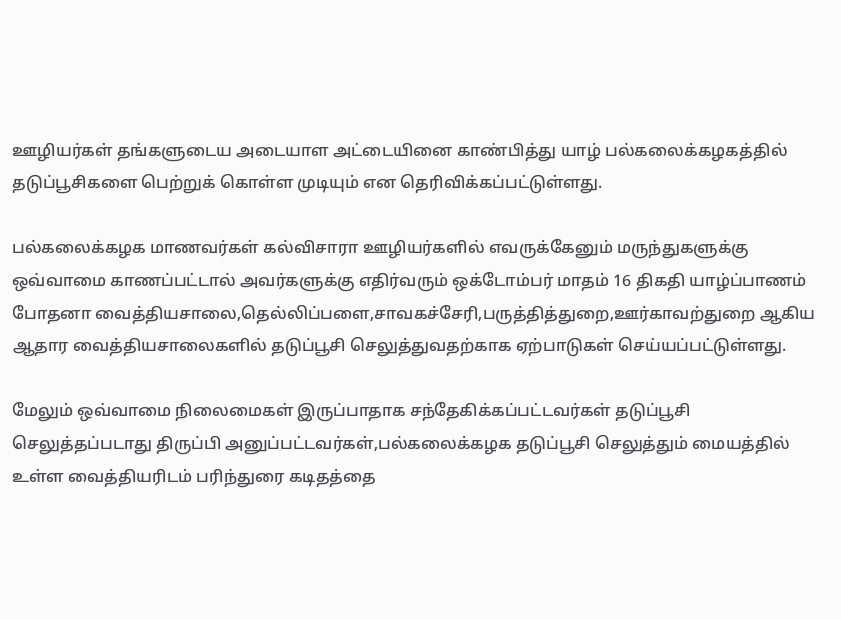ஊழியர்கள் தங்களுடைய அடையாள அட்டையினை காண்பித்து யாழ் பல்கலைக்கழகத்தில் தடுப்பூசிகளை பெற்றுக் கொள்ள முடியும் என தெரிவிக்கப்பட்டுள்ளது.

பல்கலைக்கழக மாணவர்கள் கல்விசாரா ஊழியர்களில் எவருக்கேனும் மருந்துகளுக்கு ஒவ்வாமை காணப்பட்டால் அவர்களுக்கு எதிர்வரும் ஒக்டோம்பர் மாதம் 16 திகதி யாழ்ப்பாணம் போதனா வைத்தியசாலை,தெல்லிப்பளை,சாவகச்சேரி,பருத்தித்துறை,ஊர்காவற்துறை ஆகிய ஆதார வைத்தியசாலைகளில் தடுப்பூசி செலுத்துவதற்காக ஏற்பாடுகள் செய்யப்பட்டுள்ளது.

மேலும் ஒவ்வாமை நிலைமைகள் இருப்பாதாக சந்தேகிக்கப்பட்டவர்கள் தடுப்பூசி செலுத்தப்படாது திருப்பி அனுப்பட்டவர்கள்,பல்கலைக்கழக தடுப்பூசி செலுத்தும் மையத்தில் உள்ள வைத்தியரிடம் பரிந்துரை கடிதத்தை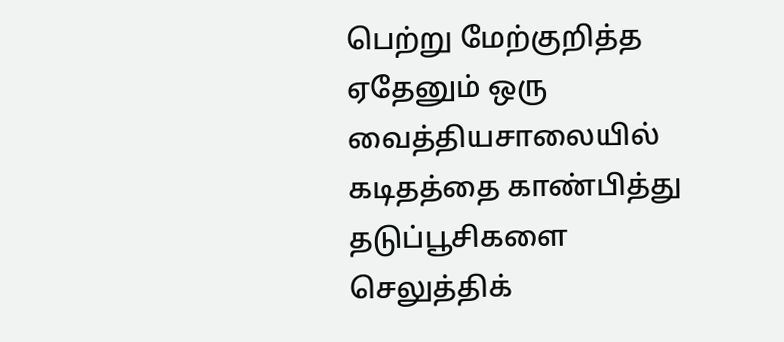பெற்று மேற்குறித்த ஏதேனும் ஒரு வைத்தியசாலையில் கடிதத்தை காண்பித்து தடுப்பூசிகளை செலுத்திக்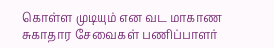கொள்ள முடியும் என வட மாகாண சுகாதார சேவைகள் பணிப்பாளர்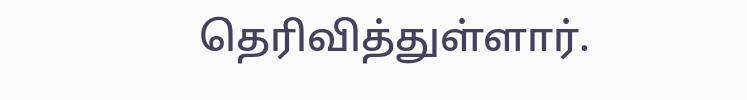தெரிவித்துள்ளார்.